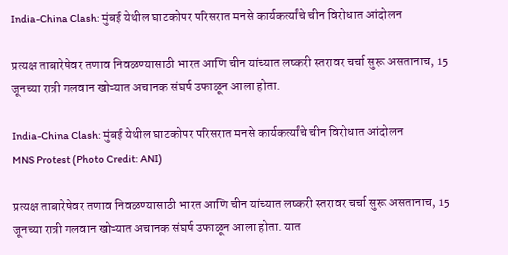India-China Clash: मुंबई येथील घाटकोपर परिसरात मनसे कार्यकर्त्यांचे चीन विरोधात आंदोलन

प्रत्यक्ष ताबारेषेवर तणाव निवळण्यासाठी भारत आणि चीन यांच्यात लष्करी स्तरावर चर्चा सुरू असतानाच, 15 जूनच्या रात्री गलवान खोऱ्यात अचानक संघर्ष उफाळून आला होता.

India-China Clash: मुंबई येथील घाटकोपर परिसरात मनसे कार्यकर्त्यांचे चीन विरोधात आंदोलन
MNS Protest (Photo Credit: ANI)

प्रत्यक्ष ताबारेषेवर तणाव निवळण्यासाठी भारत आणि चीन यांच्यात लष्करी स्तरावर चर्चा सुरू असतानाच, 15 जूनच्या रात्री गलवान खोऱ्यात अचानक संघर्ष उफाळून आला होता. यात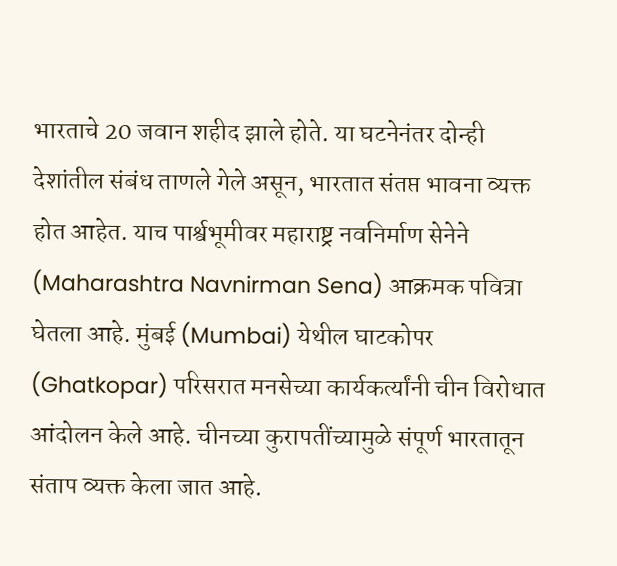भारताचे 20 जवान शहीद झाले होते. या घटनेनंतर दोन्ही देशांतील संबंध ताणले गेले असून, भारतात संतप्त भावना व्यक्त होत आहेत. याच पार्श्वभूमीवर महाराष्ट्र नवनिर्माण सेनेने (Maharashtra Navnirman Sena) आक्रमक पवित्रा घेतला आहे. मुंबई (Mumbai) येथील घाटकोपर (Ghatkopar) परिसरात मनसेच्या कार्यकर्त्यांनी चीन विरोधात आंदोलन केले आहे. चीनच्या कुरापतींच्यामुळे संपूर्ण भारतातून संताप व्यक्त केला जात आहे.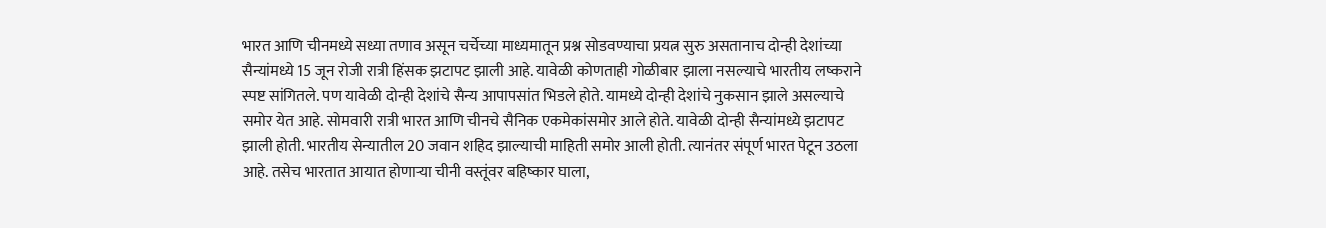भारत आणि चीनमध्ये सध्या तणाव असून चर्चेच्या माध्यमातून प्रश्न सोडवण्याचा प्रयत्न सुरु असतानाच दोन्ही देशांच्या सैन्यांमध्ये 15 जून रोजी रात्री हिंसक झटापट झाली आहे. यावेळी कोणताही गोळीबार झाला नसल्याचे भारतीय लष्कराने स्पष्ट सांगितले. पण यावेळी दोन्ही देशांचे सैन्य आपापसांत भिडले होते. यामध्ये दोन्ही देशांचे नुकसान झाले असल्याचे समोर येत आहे. सोमवारी रात्री भारत आणि चीनचे सैनिक एकमेकांसमोर आले होते. यावेळी दोन्ही सैन्यांमध्ये झटापट झाली होती. भारतीय सेन्यातील 20 जवान शहिद झाल्याची माहिती समोर आली होती. त्यानंतर संपूर्ण भारत पेटून उठला आहे. तसेच भारतात आयात होणाऱ्या चीनी वस्तूंवर बहिष्कार घाला,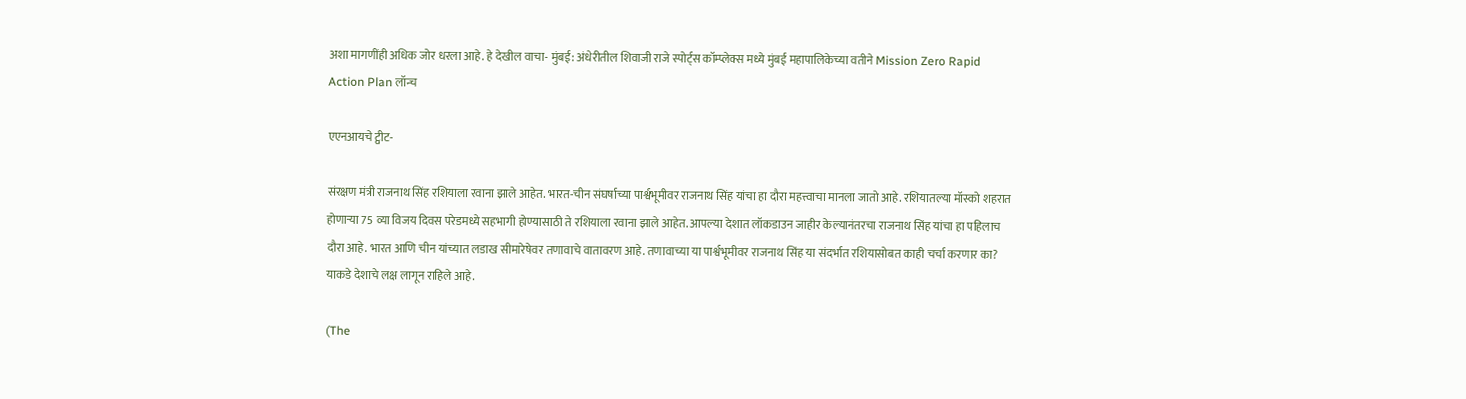अशा मागणींही अधिक जोर धरला आहे. हे देखील वाचा- मुंबई: अंधेरीतील शिवाजी राजे स्पोर्ट्स कॉम्प्लेक्स मध्ये मुंबई महापालिकेच्या वतीने Mission Zero Rapid Action Plan लॉन्च

एएनआयचे ट्वीट-

संरक्षण मंत्री राजनाथ सिंह रशियाला रवाना झाले आहेत. भारत-चीन संघर्षाच्या पार्श्वभूमीवर राजनाथ सिंह यांचा हा दौरा महत्त्वाचा मानला जातो आहे. रशियातल्या मॉस्को शहरात होणाऱ्या 75 व्या विजय दिवस परेडमध्ये सहभागी होण्यासाठी ते रशियाला रवाना झाले आहेत. आपल्या देशात लॉकडाउन जाहीर केल्यानंतरचा राजनाथ सिंह यांचा हा पहिलाच दौरा आहे. भारत आणि चीन यांच्यात लडाख सीमारेषेवर तणावाचे वातावरण आहे. तणावाच्या या पार्श्वभूमीवर राजनाथ सिंह या संदर्भात रशियासोबत काही चर्चा करणार का? याकडे देशाचे लक्ष लागून राहिले आहे.

(The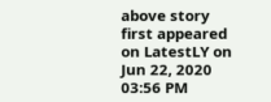above story first appeared on LatestLY on Jun 22, 2020 03:56 PM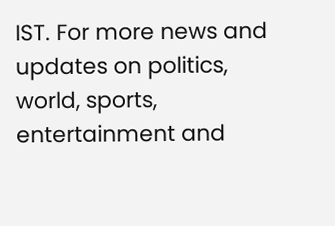IST. For more news and updates on politics, world, sports, entertainment and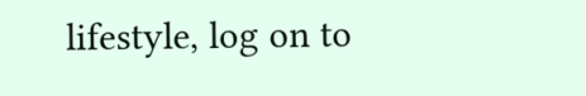lifestyle, log on to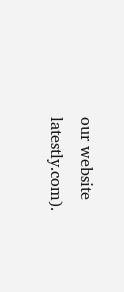our website latestly.com).